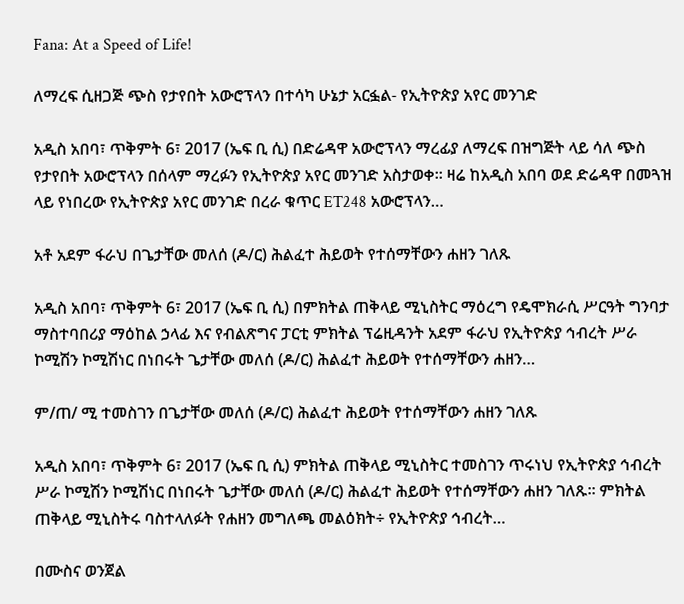Fana: At a Speed of Life!

ለማረፍ ሲዘጋጅ ጭስ የታየበት አውሮፕላን በተሳካ ሁኔታ አርፏል- የኢትዮጵያ አየር መንገድ

አዲስ አበባ፣ ጥቅምት 6፣ 2017 (ኤፍ ቢ ሲ) በድሬዳዋ አውሮፕላን ማረፊያ ለማረፍ በዝግጅት ላይ ሳለ ጭስ የታየበት አውሮፕላን በሰላም ማረፉን የኢትዮጵያ አየር መንገድ አስታወቀ፡፡ ዛሬ ከአዲስ አበባ ወደ ድሬዳዋ በመጓዝ ላይ የነበረው የኢትዮጵያ አየር መንገድ በረራ ቁጥር ET248 አውሮፕላን…

አቶ አደም ፋራህ በጌታቸው መለሰ (ዶ/ር) ሕልፈተ ሕይወት የተሰማቸውን ሐዘን ገለጹ

አዲስ አበባ፣ ጥቅምት 6፣ 2017 (ኤፍ ቢ ሲ) በምክትል ጠቅላይ ሚኒስትር ማዕረግ የዴሞክራሲ ሥርዓት ግንባታ ማስተባበሪያ ማዕከል ኃላፊ እና የብልጽግና ፓርቲ ምክትል ፕሬዚዳንት አደም ፋራህ የኢትዮጵያ ኅብረት ሥራ ኮሚሽን ኮሚሽነር በነበሩት ጌታቸው መለሰ (ዶ/ር) ሕልፈተ ሕይወት የተሰማቸውን ሐዘን…

ም/ጠ/ ሚ ተመስገን በጌታቸው መለሰ (ዶ/ር) ሕልፈተ ሕይወት የተሰማቸውን ሐዘን ገለጹ

አዲስ አበባ፣ ጥቅምት 6፣ 2017 (ኤፍ ቢ ሲ) ምክትል ጠቅላይ ሚኒስትር ተመስገን ጥሩነህ የኢትዮጵያ ኅብረት ሥራ ኮሚሽን ኮሚሽነር በነበሩት ጌታቸው መለሰ (ዶ/ር) ሕልፈተ ሕይወት የተሰማቸውን ሐዘን ገለጹ፡፡ ምክትል ጠቅላይ ሚኒስትሩ ባስተላለፉት የሐዘን መግለጫ መልዕክት÷ የኢትዮጵያ ኅብረት…

በሙስና ወንጀል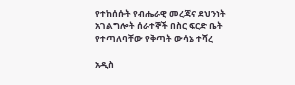የተከሰሱት የብሔራዊ መረጃና ደህንነት አገልግሎት ሰራተኞች በስር ፍርድ ቤት የተጣለባቸው የቅጣት ውሳኔ ተሻረ

አዲስ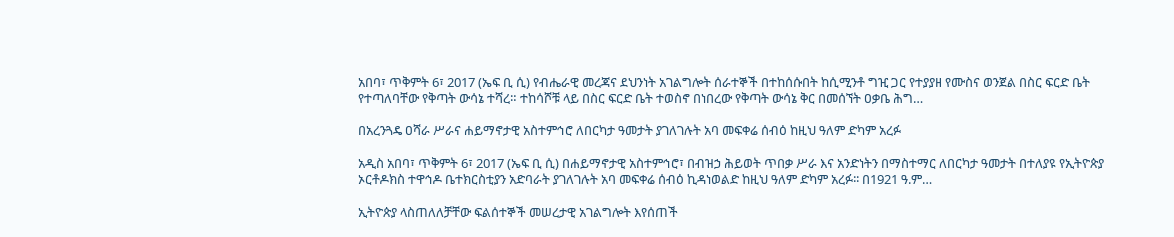አበባ፣ ጥቅምት 6፣ 2017 (ኤፍ ቢ ሲ) የብሔራዊ መረጃና ደህንነት አገልግሎት ሰራተኞች በተከሰሱበት ከሲሚንቶ ግዢ ጋር የተያያዘ የሙስና ወንጀል በስር ፍርድ ቤት የተጣለባቸው የቅጣት ውሳኔ ተሻረ። ተከሳሾቹ ላይ በስር ፍርድ ቤት ተወስኖ በነበረው የቅጣት ውሳኔ ቅር በመሰኘት ዐቃቤ ሕግ…

በአረንጓዴ ዐሻራ ሥራና ሐይማኖታዊ አስተምኅሮ ለበርካታ ዓመታት ያገለገሉት አባ መፍቀሬ ሰብዕ ከዚህ ዓለም ድካም አረፉ

አዲስ አበባ፣ ጥቅምት 6፣ 2017 (ኤፍ ቢ ሲ) በሐይማኖታዊ አስተምኅሮ፣ በብዝኃ ሕይወት ጥበቃ ሥራ እና አንድነትን በማስተማር ለበርካታ ዓመታት በተለያዩ የኢትዮጵያ ኦርቶዶክስ ተዋኅዶ ቤተክርስቲያን አድባራት ያገለገሉት አባ መፍቀሬ ሰብዕ ኪዳነወልድ ከዚህ ዓለም ድካም አረፉ፡፡ በ1921 ዓ.ም…

ኢትዮጵያ ላስጠለለቻቸው ፍልሰተኞች መሠረታዊ አገልግሎት እየሰጠች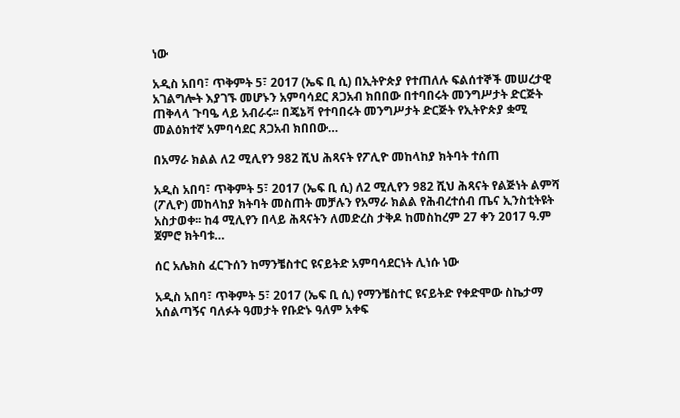ነው

አዲስ አበባ፣ ጥቅምት 5፣ 2017 (ኤፍ ቢ ሲ) በኢትዮጵያ የተጠለሉ ፍልሰተኞች መሠረታዊ አገልግሎት እያገኙ መሆኑን አምባሳደር ጸጋአብ ክበበው በተባበሩት መንግሥታት ድርጅት ጠቅላላ ጉባዔ ላይ አብራሩ፡፡ በጄኔቫ የተባበሩት መንግሥታት ድርጅት የኢትዮጵያ ቋሚ መልዕክተኛ አምባሳደር ጸጋአብ ክበበው…

በአማራ ክልል ለ2 ሚሊየን 982 ሺህ ሕጻናት የፖሊዮ መከላከያ ክትባት ተሰጠ

አዲስ አበባ፣ ጥቅምት 5፣ 2017 (ኤፍ ቢ ሲ) ለ2 ሚሊየን 982 ሺህ ሕጻናት የልጅነት ልምሻ (ፖሊዮ) መከላከያ ክትባት መስጠት መቻሉን የአማራ ክልል የሕብረተሰብ ጤና ኢንስቲትዩት አስታወቀ፡፡ ከ4 ሚሊየን በላይ ሕጻናትን ለመድረስ ታቅዶ ከመስከረም 27 ቀን 2017 ዓ.ም ጀምሮ ክትባቱ…

ሰር አሌክስ ፈርጉሰን ከማንቼስተር ዩናይትድ አምባሳደርነት ሊነሱ ነው

አዲስ አበባ፣ ጥቅምት 5፣ 2017 (ኤፍ ቢ ሲ) የማንቼስተር ዩናይትድ የቀድሞው ስኬታማ አሰልጣኝና ባለፉት ዓመታት የቡድኑ ዓለም አቀፍ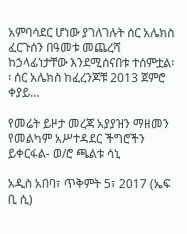አምባሳደር ሆነው ያገለገሉት ሰር አሌክስ ፈርጉሰን በዓመቱ መጨረሻ ከኃላፊነታቸው እንደሚሰናበቱ ተሰምቷል፡፡ ሰር አሌክስ ከፈረንጆቹ 2013 ጀምሮ ቀያይ…

የመሬት ይዞታ መረጃ አያያዝን ማዘመን የመልካም አሥተዳደር ችግሮችን ይቀርፋል- ወ/ሮ ጫልቱ ሳኒ

አዲስ አበባ፣ ጥቅምት 5፣ 2017 (ኤፍ ቢ ሲ)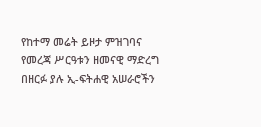የከተማ መሬት ይዞታ ምዝገባና የመረጃ ሥርዓቱን ዘመናዊ ማድረግ በዘርፉ ያሉ ኢ-ፍትሐዊ አሠራሮችን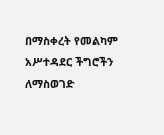በማስቀረት የመልካም አሥተዳደር ችግሮችን ለማስወገድ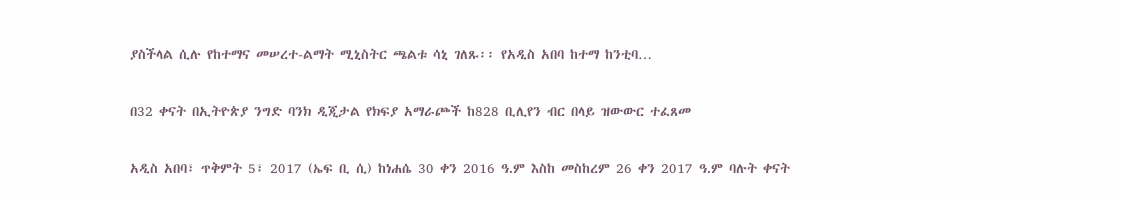ያስችላል ሲሉ የከተማና መሠረተ-ልማት ሚኒስትር ጫልቱ ሳኒ ገለጹ፡፡ የአዲስ አበባ ከተማ ከንቲባ…

በ32 ቀናት በኢትዮጵያ ንግድ ባንክ ዲጂታል የክፍያ አማራጮች ከ828 ቢሊየን ብር በላይ ዝውውር ተፈጸመ

አዲስ አበባ፣ ጥቅምት 5፣ 2017 (ኤፍ ቢ ሲ) ከነሐሴ 30 ቀን 2016 ዓ.ም እስከ መስከረም 26 ቀን 2017 ዓ.ም ባሉት ቀናት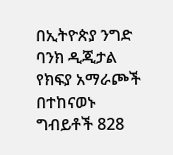በኢትዮጵያ ንግድ ባንክ ዲጂታል የክፍያ አማራጮች በተከናወኑ ግብይቶች 828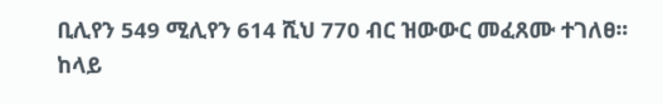ቢሊየን 549 ሚሊየን 614 ሺህ 770 ብር ዝውውር መፈጸሙ ተገለፀ፡፡ ከላይ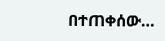በተጠቀሰው…